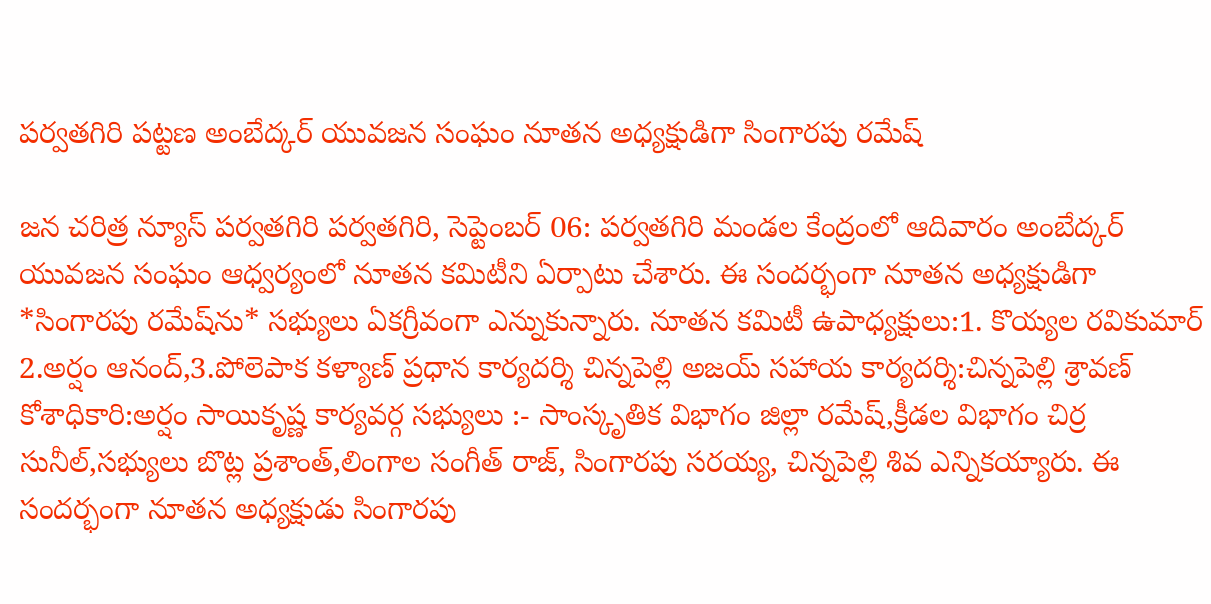పర్వతగిరి పట్టణ అంబేద్కర్ యువజన సంఘం నూతన అధ్యక్షుడిగా సింగారపు రమేష్

జన చరిత్ర న్యూస్ పర్వతగిరి పర్వతగిరి, సెప్టెంబర్ 06: పర్వతగిరి మండల కేంద్రంలో ఆదివారం అంబేద్కర్ యువజన సంఘం ఆధ్వర్యంలో నూతన కమిటీని ఏర్పాటు చేశారు. ఈ సందర్భంగా నూతన అధ్యక్షుడిగా *సింగారపు రమేష్‌ను* సభ్యులు ఏకగ్రీవంగా ఎన్నుకున్నారు. నూతన కమిటీ ఉపాధ్యక్షులు:1. కొయ్యల రవికుమార్ 2.అర్షం ఆనంద్,3.పోలెపాక కళ్యాణ్ ప్రధాన కార్యదర్శి చిన్నపెల్లి అజయ్ సహాయ కార్యదర్శి:చిన్నపెల్లి శ్రావణ్ కోశాధికారి:అర్షం సాయికృష్ణ కార్యవర్గ సభ్యులు :- సాంస్కృతిక విభాగం జిల్లా రమేష్,క్రీడల విభాగం చిర్ర సునీల్,సభ్యులు బొట్ల ప్రశాంత్,లింగాల సంగీత్ రాజ్, సింగారపు సరయ్య, చిన్నపెల్లి శివ ఎన్నికయ్యారు. ఈ సందర్భంగా నూతన అధ్యక్షుడు సింగారపు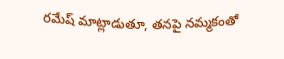రమేష్ మాట్లాడుతూ, తనపై నమ్మకంతో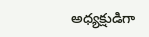అధ్యక్షుడిగా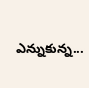ఎన్నుకున్న...